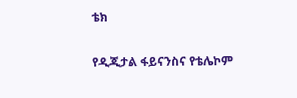ቴክ

የዲጂታል ፋይናንስና የቴሌኮም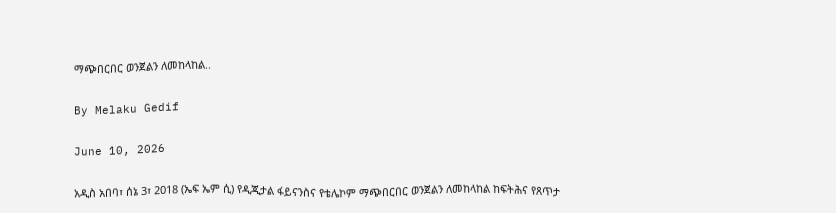ማጭበርበር ወንጀልን ለመከላከል..

By Melaku Gedif

June 10, 2026

አዲስ አበባ፣ ሰኔ 3፣ 2018 (ኤፍ ኤም ሲ) የዲጂታል ፋይናንስና የቴሌኮም ማጭበርበር ወንጀልን ለመከላከል ከፍትሕና የጸጥታ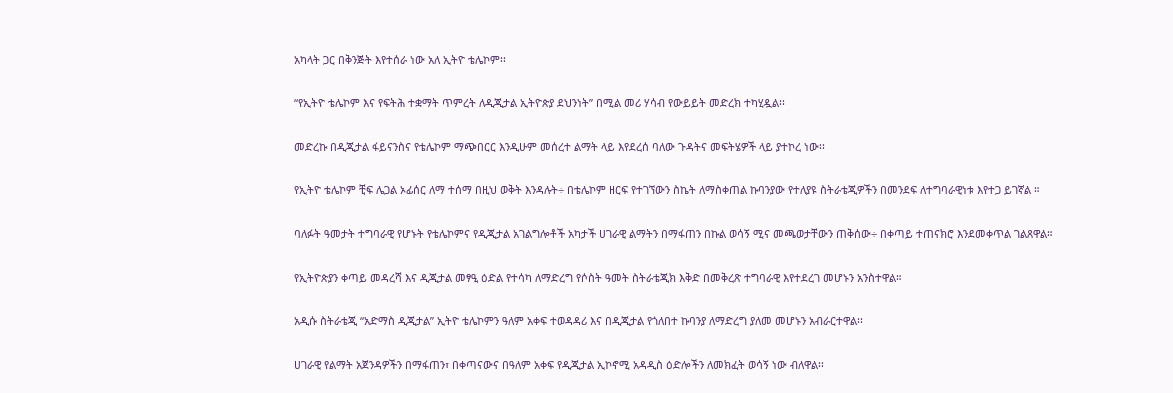አካላት ጋር በቅንጅት እየተሰራ ነው አለ ኢትዮ ቴሌኮም፡፡

“የኢትዮ ቴሌኮም እና የፍትሕ ተቋማት ጥምረት ለዲጂታል ኢትዮጵያ ደህንነት” በሚል መሪ ሃሳብ የውይይት መድረክ ተካሂዷል፡፡

መድረኩ በዲጂታል ፋይናንስና የቴሌኮም ማጭበርር እንዲሁም መሰረተ ልማት ላይ እየደረሰ ባለው ጉዳትና መፍትሄዎች ላይ ያተኮረ ነው፡፡

የኢትዮ ቴሌኮም ቺፍ ሌጋል ኦፊሰር ለማ ተሰማ በዚህ ወቅት እንዳሉት÷ በቴሌኮም ዘርፍ የተገኘውን ስኬት ለማስቀጠል ኩባንያው የተለያዩ ስትራቴጂዎችን በመንደፍ ለተግባራዊነቱ እየተጋ ይገኛል ።

ባለፉት ዓመታት ተግባራዊ የሆኑት የቴሌኮምና የዲጂታል አገልግሎቶች አካታች ሀገራዊ ልማትን በማፋጠን በኩል ወሳኝ ሚና መጫወታቸውን ጠቅሰው÷ በቀጣይ ተጠናክሮ እንደመቀጥል ገልጸዋል።

የኢትዮጵያን ቀጣይ መዳረሻ እና ዲጂታል መፃዒ ዕድል የተሳካ ለማድረግ የሶስት ዓመት ስትራቴጂክ እቅድ በመቅረጽ ተግባራዊ እየተደረገ መሆኑን አንስተዋል።

አዲሱ ስትራቴጂ “አድማስ ዲጂታል” ኢትዮ ቴሌኮምን ዓለም አቀፍ ተወዳዳሪ እና በዲጂታል የጎለበተ ኩባንያ ለማድረግ ያለመ መሆኑን አብራርተዋል፡፡

ሀገራዊ የልማት አጀንዳዎችን በማፋጠን፣ በቀጣናውና በዓለም አቀፍ የዲጂታል ኢኮኖሚ አዳዲስ ዕድሎችን ለመክፈት ወሳኝ ነው ብለዋል፡፡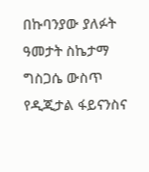በኩባንያው ያለፉት ዓመታት ስኬታማ ግስጋሴ ውስጥ የዲጂታል ፋይናንስና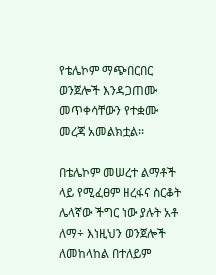የቴሌኮም ማጭበርበር ወንጀሎች እንዳጋጠሙ መጥቀሳቸውን የተቋሙ መረጃ አመልክቷል፡፡

በቴሌኮም መሠረተ ልማቶች ላይ የሚፈፀም ዘረፋና ስርቆት ሌላኛው ችግር ነው ያሉት አቶ ለማ÷ እነዚህን ወንጀሎች ለመከላከል በተለይም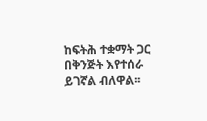ከፍትሕ ተቋማት ጋር በቅንጅት እየተሰራ ይገኛል ብለዋል፡፡